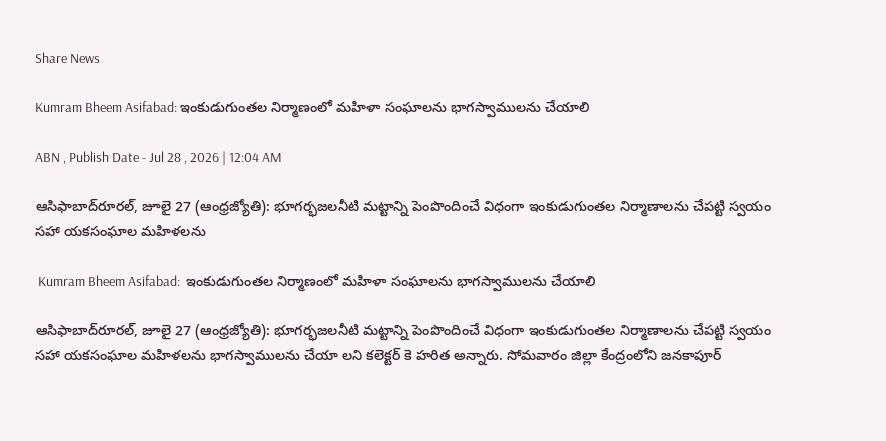Share News

Kumram Bheem Asifabad: ఇంకుడుగుంతల నిర్మాణంలో మహిళా సంఘాలను భాగస్వాములను చేయాలి

ABN , Publish Date - Jul 28 , 2026 | 12:04 AM

ఆసిఫాబాద్‌రూరల్‌, జూలై 27 (ఆంధ్రజ్యోతి): భూగర్భజలనీటి మట్టాన్ని పెంపొందించే విధంగా ఇంకుడుగుంతల నిర్మాణాలను చేపట్టి స్వయం సహా యకసంఘాల మహిళలను

 Kumram Bheem Asifabad:  ఇంకుడుగుంతల నిర్మాణంలో మహిళా సంఘాలను భాగస్వాములను చేయాలి

ఆసిఫాబాద్‌రూరల్‌, జూలై 27 (ఆంధ్రజ్యోతి): భూగర్భజలనీటి మట్టాన్ని పెంపొందించే విధంగా ఇంకుడుగుంతల నిర్మాణాలను చేపట్టి స్వయం సహా యకసంఘాల మహిళలను భాగస్వాములను చేయా లని కలెక్టర్‌ కె హరిత అన్నారు. సోమవారం జిల్లా కేంద్రంలోని జనకాపూర్‌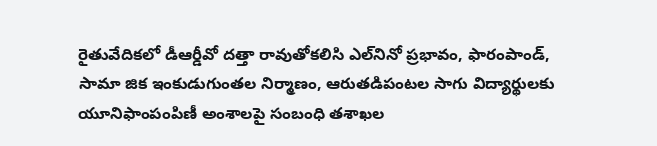రైతువేదికలో డీఆర్డీవో దత్తా రావుతోకలిసి ఎల్‌నినో ప్రభావం, ఫారంపాండ్‌, సామా జిక ఇంకుడుగుంతల నిర్మాణం, ఆరుతడిపంటల సాగు విద్యార్థులకు యూనిఫాంపంపిణీ అంశాలపై సంబంధి తశాఖల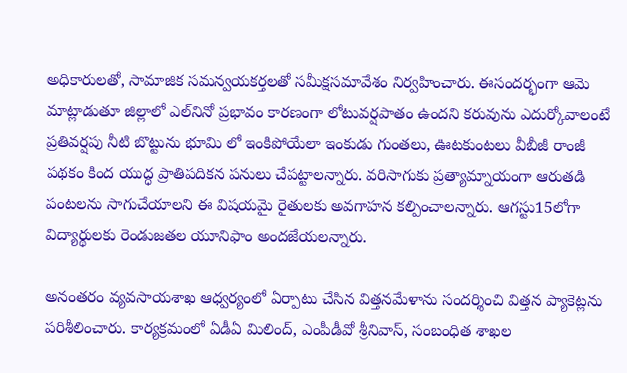అధికారులతో, సామాజిక సమన్వయకర్తలతో సమీక్షసమావేశం నిర్వహించారు. ఈసందర్భంగా ఆమె మాట్లాడుతూ జిల్లాలో ఎల్‌నినో ప్రభావం కారణంగా లోటువర్షపాతం ఉందని కరువును ఎదుర్కోవాలంటే ప్రతివర్షపు నీటి బొట్టును భూమి లో ఇంకిపోయేలా ఇంకుడు గుంతలు, ఊటకుంటలు వీబీజీ రాంజీ పథకం కింద యుద్ధ ప్రాతిపదికన పనులు చేపట్టాలన్నారు. వరిసాగుకు ప్రత్యామ్నాయంగా ఆరుతడి పంటలను సాగుచేయాలని ఈ విషయమై రైతులకు అవగాహన కల్పించాలన్నారు. ఆగస్టు15లోగా విద్యార్థులకు రెండుజతల యూనిఫాం అందజేయలన్నారు.

అనంతరం వ్యవసాయశాఖ ఆధ్వర్యంలో ఏర్పాటు చేసిన విత్తనమేళాను సందర్శించి విత్తన ప్యాకెట్లను పరిశీలించారు. కార్యక్రమంలో ఏడీఏ మిలింద్‌, ఎంపీడీవో శ్రీనివాస్‌, సంబంధిత శాఖల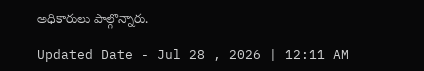అధికారులు పాల్గొన్నారు.

Updated Date - Jul 28 , 2026 | 12:11 AM